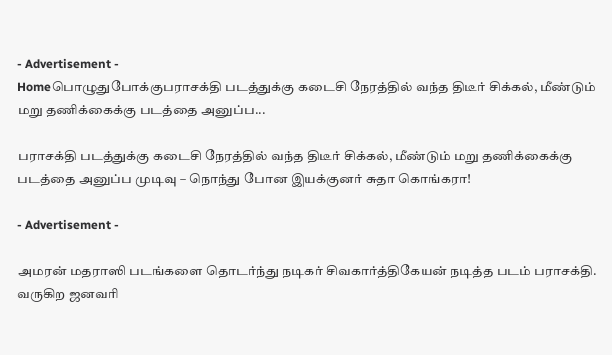- Advertisement -
Homeபொழுதுபோக்குபராசக்தி படத்துக்கு கடைசி நேரத்தில் வந்த திடீர் சிக்கல், மீண்டும் மறு தணிக்கைக்கு படத்தை அனுப்ப...

பராசக்தி படத்துக்கு கடைசி நேரத்தில் வந்த திடீர் சிக்கல், மீண்டும் மறு தணிக்கைக்கு படத்தை அனுப்ப முடிவு – நொந்து போன இயக்குனர் சுதா கொங்கரா!

- Advertisement -

அமரன் மதராஸி படங்களை தொடர்ந்து நடிகர் சிவகார்த்திகேயன் நடித்த படம் பராசக்தி. வருகிற ஜனவரி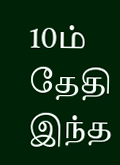10ம் தேதி இந்த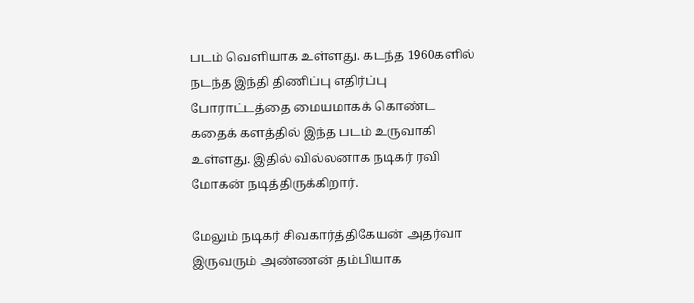படம் வெளியாக உள்ளது. கடந்த 1960களில் நடந்த இந்தி திணிப்பு எதிர்ப்பு போராட்டத்தை மையமாகக் கொண்ட கதைக் களத்தில் இந்த படம் உருவாகி உள்ளது. இதில் வில்லனாக நடிகர் ரவி மோகன் நடித்திருக்கிறார்.

மேலும் நடிகர் சிவகார்த்திகேயன் அதர்வா இருவரும் அண்ணன் தம்பியாக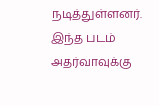நடித்துள்ளனர். இந்த படம் அதர்வாவுக்கு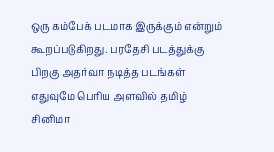ஒரு கம்பேக் படமாக இருக்கும் என்றும் கூறப்படுகிறது. பரதேசி படத்துக்கு பிறகு அதர்வா நடித்த படங்கள் எதுவுமே பெரிய அளவில் தமிழ் சினிமா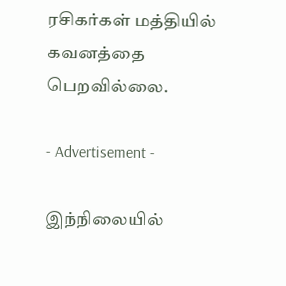ரசிகர்கள் மத்தியில் கவனத்தை பெறவில்லை.

- Advertisement -

இந்நிலையில்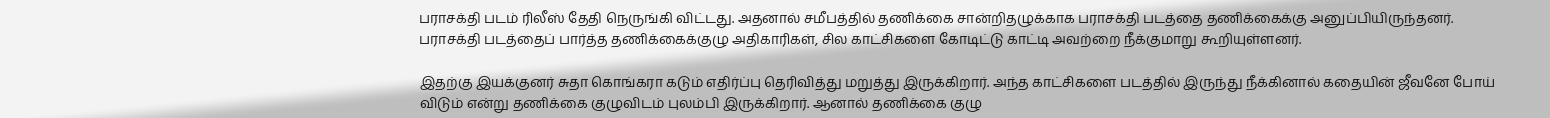பராசக்தி படம் ரிலீஸ் தேதி நெருங்கி விட்டது. அதனால் சமீபத்தில் தணிக்கை சான்றிதழுக்காக பராசக்தி படத்தை தணிக்கைக்கு அனுப்பியிருந்தனர். பராசக்தி படத்தைப் பார்த்த தணிக்கைக்குழு அதிகாரிகள், சில காட்சிகளை கோடிட்டு காட்டி அவற்றை நீக்குமாறு கூறியுள்ளனர்.

இதற்கு இயக்குனர் சுதா கொங்கரா கடும் எதிர்ப்பு தெரிவித்து மறுத்து இருக்கிறார். அந்த காட்சிகளை படத்தில் இருந்து நீக்கினால் கதையின் ஜீவனே போய் விடும் என்று தணிக்கை குழுவிடம் புலம்பி இருக்கிறார். ஆனால் தணிக்கை குழு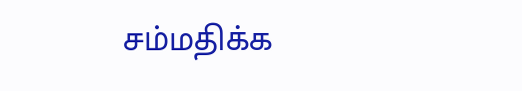சம்மதிக்க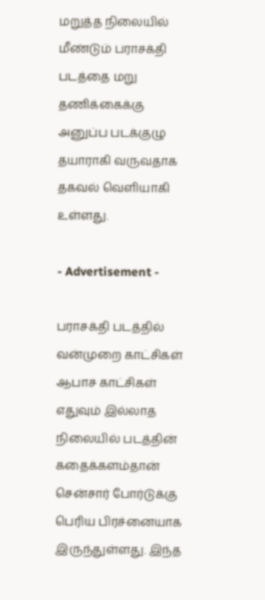மறுத்த நிலையில் மீண்டும் பராசக்தி படத்தை மறு தணிக்கைக்கு அனுப்ப படக்குழு தயாராகி வருவதாக தகவல் வெளியாகி உள்ளது.

- Advertisement -

பராசக்தி படத்தில் வன்முறை காட்சிகள் ஆபாச காட்சிகள் எதுவும் இல்லாத நிலையில் படத்தின் கதைக்களம்தான் சென்சார் போர்டுக்கு பெரிய பிரச்னையாக இருந்துள்ளது. இந்த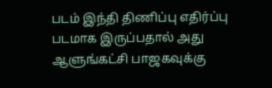படம் இந்தி திணிப்பு எதிர்ப்பு படமாக இருப்பதால் அது ஆளுங்கட்சி பாஜகவுக்கு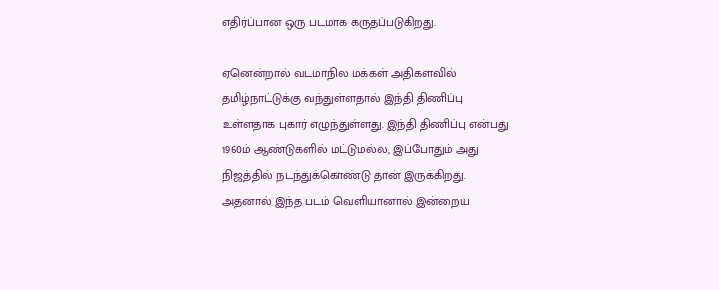எதிர்ப்பான ஒரு படமாக கருதப்படுகிறது.

ஏனென்றால் வடமாநில மக்கள் அதிகளவில் தமிழ்நாட்டுக்கு வந்துள்ளதால் இந்தி திணிப்பு உள்ளதாக புகார் எழுந்துள்ளது. இந்தி திணிப்பு என்பது 1960ம் ஆண்டுகளில் மட்டுமல்ல, இப்போதும் அது நிஜத்தில் நடந்துக்கொண்டு தான் இருக்கிறது. அதனால் இந்த படம் வெளியானால் இன்றைய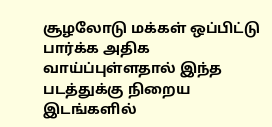சூழலோடு மக்கள் ஒப்பிட்டு பார்க்க அதிக வாய்ப்புள்ளதால் இந்த படத்துக்கு நிறைய இடங்களில்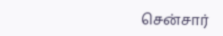சென்சார்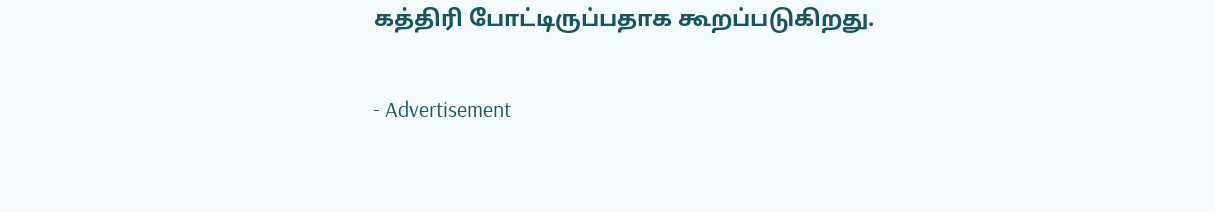கத்திரி போட்டிருப்பதாக கூறப்படுகிறது.

- Advertisement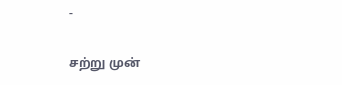-

சற்று முன்